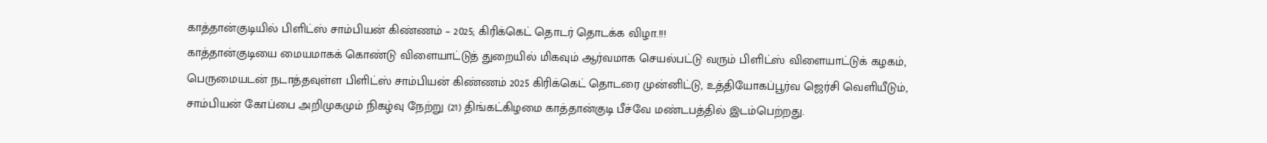காத்தான்குடியில் பிளிட்ஸ் சாம்பியன் கிண்ணம் – 2025; கிரிக்கெட் தொடர் தொடக்க விழா.!!!
காத்தான்குடியை மையமாகக் கொண்டு விளையாட்டுத் துறையில் மிகவும் ஆர்வமாக செயல்பட்டு வரும் பிளிட்ஸ் விளையாட்டுக் கழகம், பெருமையடன் நடாத்தவுள்ள பிளிட்ஸ் சாம்பியன் கிண்ணம் 2025 கிரிக்கெட் தொடரை முன்னிட்டு, உத்தியோகப்பூர்வ ஜெர்சி வெளியீடும், சாம்பியன் கோப்பை அறிமுகமும் நிகழ்வு நேற்று (21) திங்கட்கிழமை காத்தான்குடி பீச்வே மண்டபத்தில் இடம்பெற்றது.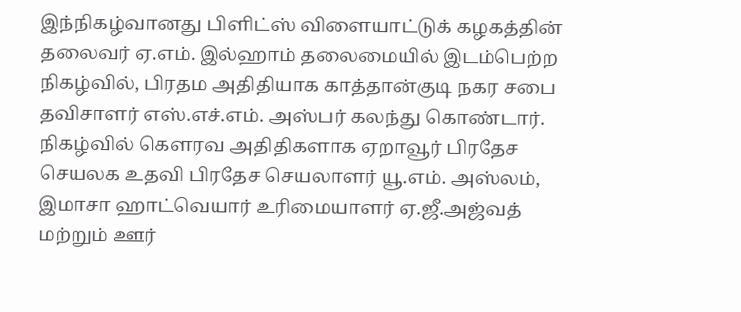இந்நிகழ்வானது பிளிட்ஸ் விளையாட்டுக் கழகத்தின் தலைவர் ஏ.எம். இல்ஹாம் தலைமையில் இடம்பெற்ற நிகழ்வில், பிரதம அதிதியாக காத்தான்குடி நகர சபை தவிசாளர் எஸ்.எச்.எம். அஸ்பர் கலந்து கொண்டார்.
நிகழ்வில் கௌரவ அதிதிகளாக ஏறாவூர் பிரதேச செயலக உதவி பிரதேச செயலாளர் யூ.எம். அஸ்லம், இமாசா ஹாட்வெயார் உரிமையாளர் ஏ.ஜீ.அஜ்வத் மற்றும் ஊர்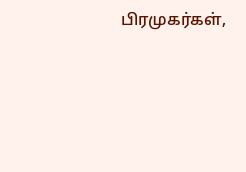பிரமுகர்கள்,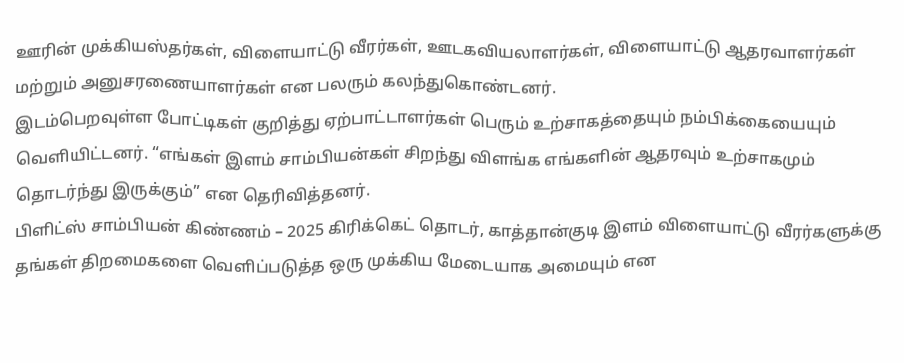ஊரின் முக்கியஸ்தர்கள், விளையாட்டு வீரர்கள், ஊடகவியலாளர்கள், விளையாட்டு ஆதரவாளர்கள் மற்றும் அனுசரணையாளர்கள் என பலரும் கலந்துகொண்டனர்.
இடம்பெறவுள்ள போட்டிகள் குறித்து ஏற்பாட்டாளர்கள் பெரும் உற்சாகத்தையும் நம்பிக்கையையும் வெளியிட்டனர். “எங்கள் இளம் சாம்பியன்கள் சிறந்து விளங்க எங்களின் ஆதரவும் உற்சாகமும் தொடர்ந்து இருக்கும்” என தெரிவித்தனர்.
பிளிட்ஸ் சாம்பியன் கிண்ணம் – 2025 கிரிக்கெட் தொடர், காத்தான்குடி இளம் விளையாட்டு வீரர்களுக்கு தங்கள் திறமைகளை வெளிப்படுத்த ஒரு முக்கிய மேடையாக அமையும் என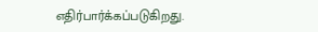எதிர்பார்க்கப்படுகிறது.